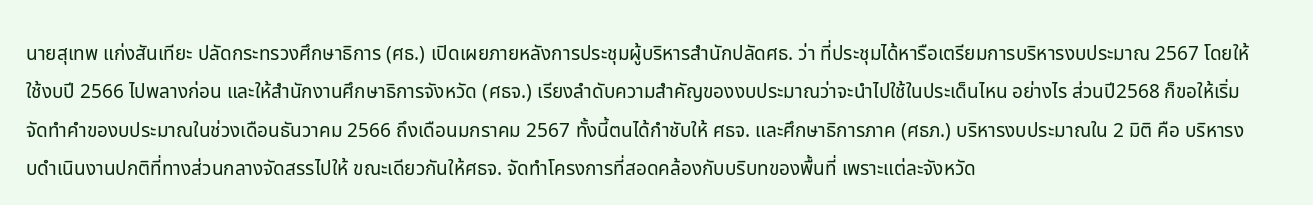นายสุเทพ แก่งสันเทียะ ปลัดกระทรวงศึกษาธิการ (ศธ.) เปิดเผยภายหลังการประชุมผู้บริหารสำนักปลัดศธ. ว่า ที่ประชุมได้หารือเตรียมการบริหารงบประมาณ 2567 โดยให้ใช้งบปี 2566 ไปพลางก่อน และให้สำนักงานศึกษาธิการจังหวัด (ศธจ.) เรียงลำดับความสำคัญของงบประมาณว่าจะนำไปใช้ในประเด็นไหน อย่างไร ส่วนปี2568 ก็ขอให้เริ่มจัดทำคำของบประมาณในช่วงเดือนธันวาคม 2566 ถึงเดือนมกราคม 2567 ทั้งนี้ตนได้กำชับให้ ศธจ. และศึกษาธิการภาค (ศธภ.) บริหารงบประมาณใน 2 มิติ คือ บริหารงบดำเนินงานปกติที่ทางส่วนกลางจัดสรรไปให้ ขณะเดียวกันให้ศธจ. จัดทำโครงการที่สอดคล้องกับบริบทของพื้นที่ เพราะแต่ละจังหวัด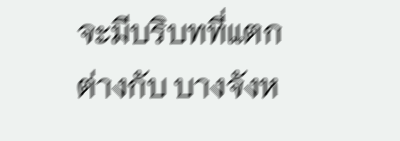จะมีบริบทที่แตกต่างกับ บางจังห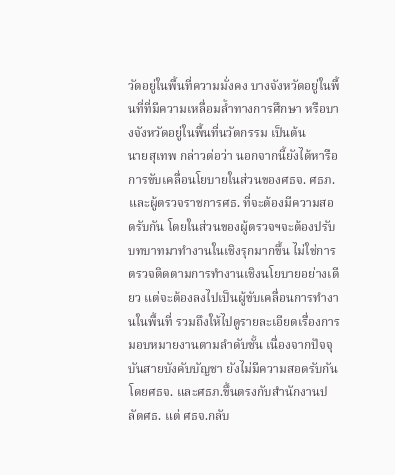วัดอยู่ในพื้นที่ความมั่งคง บางจังหวัดอยู่ในพื้นที่ที่มีความเหลื่อมล้ำทางการศึกษา หรือบางจังหวัดอยู่ในพื้นที่นวัตกรรม เป็นต้น
นายสุเทพ กล่าวต่อว่า นอกจากนี้ยังได้หารือการขับเคลื่อนโยบายในส่วนของศธจ. ศธภ. และผู้ตรวจราชการศธ. ที่จะต้องมีความสอดรับกัน โดยในส่วนของผู้ตรวจฯจะต้องปรับบทบาทมาทำงานในเชิงรุกมากขึ้น ไม่ใช่การตรวจติดตามการทำงานเชิงนโยบายอย่างเดียว แต่จะต้องลงไปเป็นผู้ขับเคลื่อนการทำงานในพื้นที่ รวมถึงให้ไปดูรายละเอียดเรื่องการมอบหมายงานตามลำดับชั้น เนื่องจากปัจจุบันสายบังคับบัญชา ยังไม่มีความสอดรับกัน โดยศธจ. และศธภ.ขึ้นตรงกับสำนักงานปลัดศธ. แต่ ศธจ.กลับ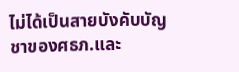ไม่ได้เป็นสายบังคับบัญชาของศธภ.และ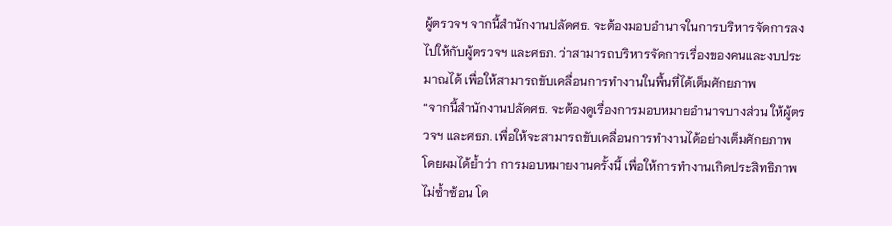ผู้ตรวจฯ จากนี้สำนักงานปลัดศธ. จะต้องมอบอำนาจในการบริหารจัดการลงไปให้กับผู้ตรวจฯ และศธภ. ว่าสามารถบริหารจัดการเรื่องของคนและงบประมาณได้ เพื่อให้สามารถขับเคลื่อนการทำงานในพื้นที่ได้เต็มศักยภาพ
“จากนี้สำนักงานปลัดศธ. จะต้องดูเรื่องการมอบหมายอำนาจบางส่วน ให้ผู้ตรวจฯ และศธภ. เพื่อให้จะสามารถขับเคลื่อนการทำงานได้อย่างเต็มศักยภาพ โดยผมได้ย้ำว่า การมอบหมายงานครั้งนี้ เพื่อให้การทำงานเกิดประสิทธิภาพ ไม่ซ้ำซ้อน โด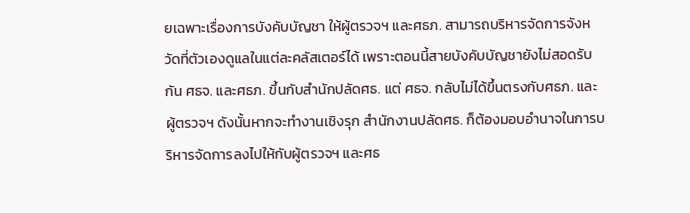ยเฉพาะเรื่องการบังคับบัญชา ให้ผู้ตรวจฯ และศธภ. สามารถบริหารจัดการจังหวัดที่ตัวเองดูแลในแต่ละคลัสเตอร์ได้ เพราะตอนนี้สายบังคับบัญชายังไม่สอดรับกัน ศธจ. และศธภ. ขึ้นกับสำนักปลัดศธ. แต่ ศธจ. กลับไม่ได้ขึ้นตรงกับศธภ. และผู้ตรวจฯ ดังนั้นหากจะทำงานเชิงรุก สำนักงานปลัดศธ. ก็ต้องมอบอำนาจในการบริหารจัดการลงไปให้กับผู้ตรวจฯ และศธ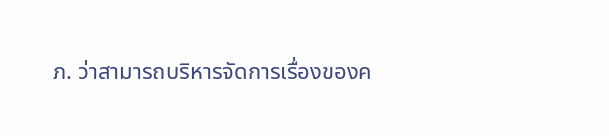ภ. ว่าสามารถบริหารจัดการเรื่องของค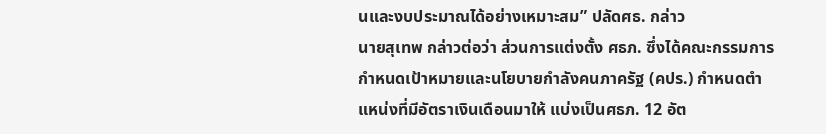นและงบประมาณได้อย่างเหมาะสม” ปลัดศธ. กล่าว
นายสุเทพ กล่าวต่อว่า ส่วนการแต่งตั้ง ศธภ. ซึ่งได้คณะกรรมการกำหนดเป้าหมายและนโยบายกำลังคนภาครัฐ (คปร.) กำหนดตำแหน่งที่มีอัตราเงินเดือนมาให้ แบ่งเป็นศธภ. 12 อัต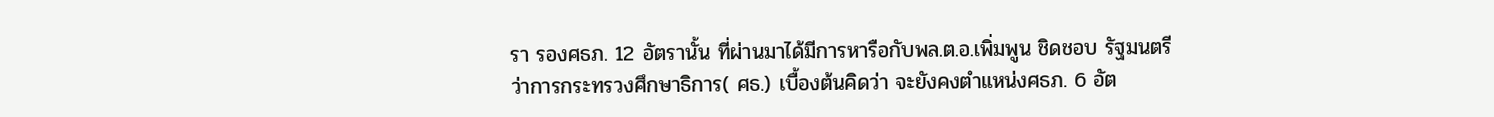รา รองศธภ. 12 อัตรานั้น ที่ผ่านมาได้มีการหารือกับพล.ต.อ.เพิ่มพูน ชิดชอบ รัฐมนตรีว่าการกระทรวงศึกษาธิการ( ศธ.) เบื้องต้นคิดว่า จะยังคงตำแหน่งศธภ. 6 อัต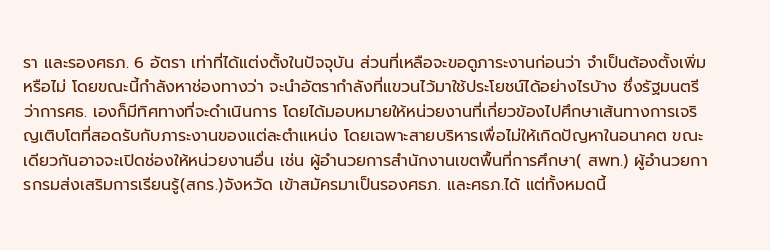รา และรองศธภ. 6 อัตรา เท่าที่ได้แต่งตั้งในปัจจุบัน ส่วนที่เหลือจะขอดูภาระงานก่อนว่า จำเป็นต้องตั้งเพิ่มหรือไม่ โดยขณะนี้กำลังหาช่องทางว่า จะนำอัตรากำลังที่แขวนไว้มาใช้ประโยชน์ได้อย่างไรบ้าง ซึ่งรัฐมนตรีว่าการศธ. เองก็มีทิศทางที่จะดำเนินการ โดยได้มอบหมายให้หน่วยงานที่เกี่ยวข้องไปศึกษาเส้นทางการเจริญเติบโตที่สอดรับกับภาระงานของแต่ละตำแหน่ง โดยเฉพาะสายบริหารเพื่อไม่ให้เกิดปัญหาในอนาคต ขณะเดียวกันอาจจะเปิดช่องให้หน่วยงานอื่น เช่น ผู้อำนวยการสำนักงานเขตพื้นที่การศึกษา( สพท.) ผู้อำนวยการกรมส่งเสริมการเรียนรู้(สกร.)จังหวัด เข้าสมัครมาเป็นรองศธภ. และศธภ.ได้ แต่ทั้งหมดนี้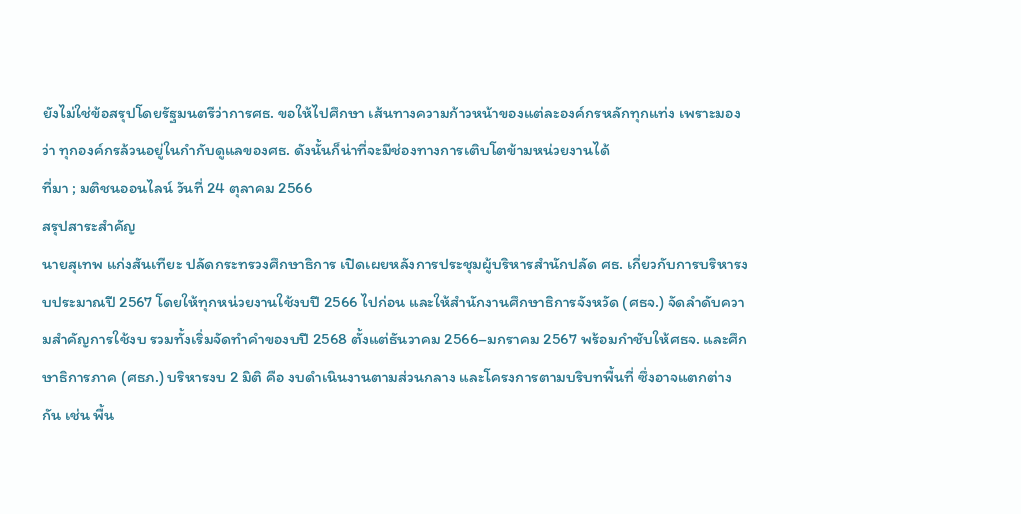ยังไม่ใช่ข้อสรุปโดยรัฐมนตรีว่าการศธ. ขอให้ไปศึกษา เส้นทางความก้าวหน้าของแต่ละองค์กรหลักทุกแท่ง เพราะมองว่า ทุกองค์กรล้วนอยู่ในกำกับดูแลของศธ. ดังนั้นก็น่าที่จะมีช่องทางการเติบโตข้ามหน่วยงานได้
ที่มา ; มติชนออนไลน์ วันที่ 24 ตุลาคม 2566
สรุปสาระสำคัญ
นายสุเทพ แก่งสันเทียะ ปลัดกระทรวงศึกษาธิการ เปิดเผยหลังการประชุมผู้บริหารสำนักปลัด ศธ. เกี่ยวกับการบริหารงบประมาณปี 2567 โดยให้ทุกหน่วยงานใช้งบปี 2566 ไปก่อน และให้สำนักงานศึกษาธิการจังหวัด (ศธจ.) จัดลำดับความสำคัญการใช้งบ รวมทั้งเริ่มจัดทำคำของบปี 2568 ตั้งแต่ธันวาคม 2566–มกราคม 2567 พร้อมกำชับให้ศธจ. และศึกษาธิการภาค (ศธภ.) บริหารงบ 2 มิติ คือ งบดำเนินงานตามส่วนกลาง และโครงการตามบริบทพื้นที่ ซึ่งอาจแตกต่างกัน เช่น พื้น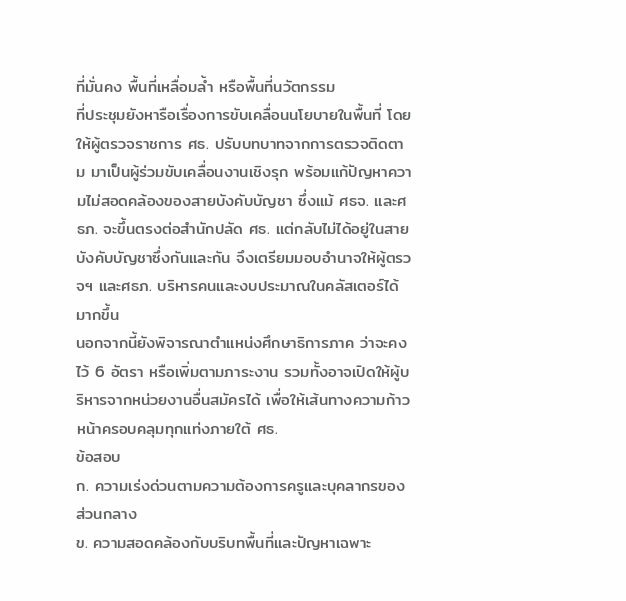ที่มั่นคง พื้นที่เหลื่อมล้ำ หรือพื้นที่นวัตกรรม
ที่ประชุมยังหารือเรื่องการขับเคลื่อนนโยบายในพื้นที่ โดยให้ผู้ตรวจราชการ ศธ. ปรับบทบาทจากการตรวจติดตาม มาเป็นผู้ร่วมขับเคลื่อนงานเชิงรุก พร้อมแก้ปัญหาความไม่สอดคล้องของสายบังคับบัญชา ซึ่งแม้ ศธจ. และศธภ. จะขึ้นตรงต่อสำนักปลัด ศธ. แต่กลับไม่ได้อยู่ในสายบังคับบัญชาซึ่งกันและกัน จึงเตรียมมอบอำนาจให้ผู้ตรวจฯ และศธภ. บริหารคนและงบประมาณในคลัสเตอร์ได้มากขึ้น
นอกจากนี้ยังพิจารณาตำแหน่งศึกษาธิการภาค ว่าจะคงไว้ 6 อัตรา หรือเพิ่มตามภาระงาน รวมทั้งอาจเปิดให้ผู้บริหารจากหน่วยงานอื่นสมัครได้ เพื่อให้เส้นทางความก้าวหน้าครอบคลุมทุกแท่งภายใต้ ศธ.
ข้อสอบ
ก. ความเร่งด่วนตามความต้องการครูและบุคลากรของส่วนกลาง
ข. ความสอดคล้องกับบริบทพื้นที่และปัญหาเฉพาะ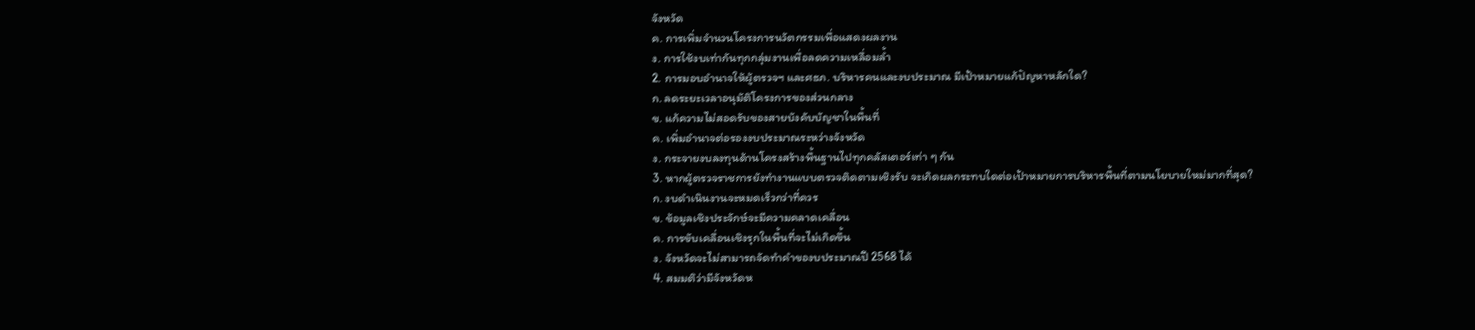จังหวัด
ค. การเพิ่มจำนวนโครงการนวัตกรรมเพื่อแสดงผลงาน
ง. การใช้งบเท่ากันทุกกลุ่มงานเพื่อลดความเหลื่อมล้ำ
2. การมอบอำนาจให้ผู้ตรวจฯ และศธภ. บริหารคนและงบประมาณ มีเป้าหมายแก้ปัญหาหลักใด?
ก. ลดระยะเวลาอนุมัติโครงการของส่วนกลาง
ข. แก้ความไม่สอดรับของสายบังคับบัญชาในพื้นที่
ค. เพิ่มอำนาจต่อรองงบประมาณระหว่างจังหวัด
ง. กระจายงบลงทุนด้านโครงสร้างพื้นฐานไปทุกคลัสเตอร์เท่า ๆ กัน
3. หากผู้ตรวจราชการยังทำงานแบบตรวจติดตามเชิงรับ จะเกิดผลกระทบใดต่อเป้าหมายการบริหารพื้นที่ตามนโยบายใหม่มากที่สุด?
ก. งบดำเนินงานจะหมดเร็วกว่าที่ควร
ข. ข้อมูลเชิงประจักษ์จะมีความคลาดเคลื่อน
ค. การขับเคลื่อนเชิงรุกในพื้นที่จะไม่เกิดขึ้น
ง. จังหวัดจะไม่สามารถจัดทำคำของบประมาณปี 2568 ได้
4. สมมติว่ามีจังหวัดห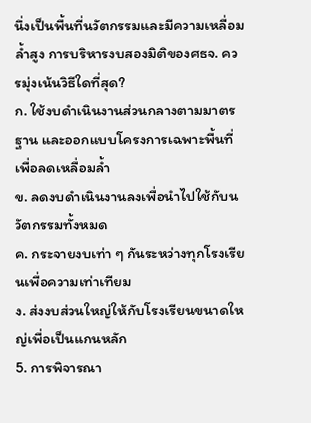นึ่งเป็นพื้นที่นวัตกรรมและมีความเหลื่อมล้ำสูง การบริหารงบสองมิติของศธจ. ควรมุ่งเน้นวิธีใดที่สุด?
ก. ใช้งบดำเนินงานส่วนกลางตามมาตรฐาน และออกแบบโครงการเฉพาะพื้นที่เพื่อลดเหลื่อมล้ำ
ข. ลดงบดำเนินงานลงเพื่อนำไปใช้กับนวัตกรรมทั้งหมด
ค. กระจายงบเท่า ๆ กันระหว่างทุกโรงเรียนเพื่อความเท่าเทียม
ง. ส่งงบส่วนใหญ่ให้กับโรงเรียนขนาดใหญ่เพื่อเป็นแกนหลัก
5. การพิจารณา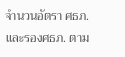จำนวนอัตรา ศธภ. และรองศธภ. ตาม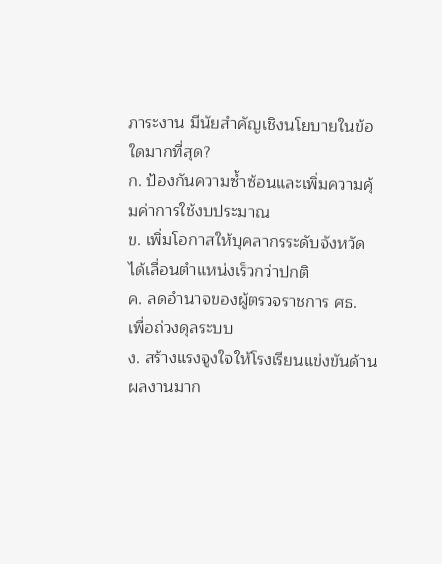ภาระงาน มีนัยสำคัญเชิงนโยบายในข้อใดมากที่สุด?
ก. ป้องกันความซ้ำซ้อนและเพิ่มความคุ้มค่าการใช้งบประมาณ
ข. เพิ่มโอกาสให้บุคลากรระดับจังหวัดได้เลื่อนตำแหน่งเร็วกว่าปกติ
ค. ลดอำนาจของผู้ตรวจราชการ ศธ. เพื่อถ่วงดุลระบบ
ง. สร้างแรงจูงใจให้โรงเรียนแข่งขันด้านผลงานมาก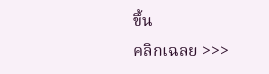ขึ้น
คลิกเฉลย >>>